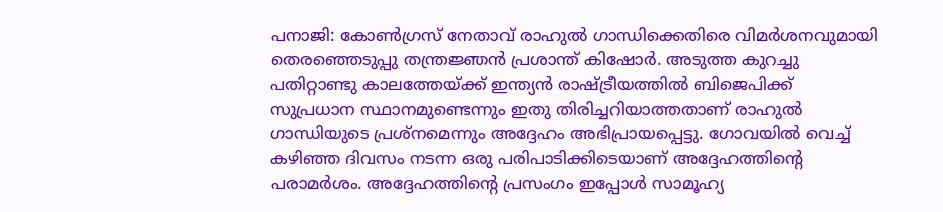പനാജി: കോൺഗ്രസ് നേതാവ് രാഹുൽ ഗാന്ധിക്കെതിരെ വിമർശനവുമായി തെരഞ്ഞെടുപ്പു തന്ത്രജ്ഞൻ പ്രശാന്ത് കിഷോർ. അടുത്ത കുറച്ചു പതിറ്റാണ്ടു കാലത്തേയ്ക്ക് ഇന്ത്യൻ രാഷ്ട്രീയത്തിൽ ബിജെപിക്ക് സുപ്രധാന സ്ഥാനമുണ്ടെന്നും ഇതു തിരിച്ചറിയാത്തതാണ് രാഹുൽ ഗാന്ധിയുടെ പ്രശ്നമെന്നും അദ്ദേഹം അഭിപ്രായപ്പെട്ടു. ഗോവയിൽ വെച്ച് കഴിഞ്ഞ ദിവസം നടന്ന ഒരു പരിപാടിക്കിടെയാണ് അദ്ദേഹത്തിന്റെ പരാമർശം. അദ്ദേഹത്തിന്റെ പ്രസംഗം ഇപ്പോൾ സാമൂഹ്യ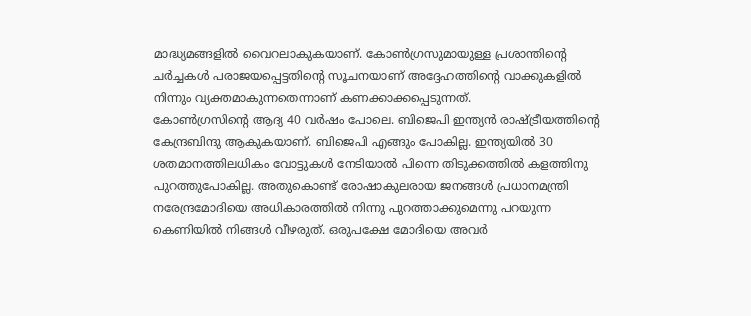മാദ്ധ്യമങ്ങളിൽ വൈറലാകുകയാണ്. കോൺഗ്രസുമായുള്ള പ്രശാന്തിന്റെ ചർച്ചകൾ പരാജയപ്പെട്ടതിന്റെ സൂചനയാണ് അദ്ദേഹത്തിന്റെ വാക്കുകളിൽ നിന്നും വ്യക്തമാകുന്നതെന്നാണ് കണക്കാക്കപ്പെടുന്നത്.
കോൺഗ്രസിന്റെ ആദ്യ 40 വർഷം പോലെ. ബിജെപി ഇന്ത്യൻ രാഷ്ട്രീയത്തിന്റെ കേന്ദ്രബിന്ദു ആകുകയാണ്. ബിജെപി എങ്ങും പോകില്ല. ഇന്ത്യയിൽ 30 ശതമാനത്തിലധികം വോട്ടുകൾ നേടിയാൽ പിന്നെ തിടുക്കത്തിൽ കളത്തിനു പുറത്തുപോകില്ല. അതുകൊണ്ട് രോഷാകുലരായ ജനങ്ങൾ പ്രധാനമന്ത്രി നരേന്ദ്രമോദിയെ അധികാരത്തിൽ നിന്നു പുറത്താക്കുമെന്നു പറയുന്ന കെണിയിൽ നിങ്ങൾ വീഴരുത്. ഒരുപക്ഷേ മോദിയെ അവർ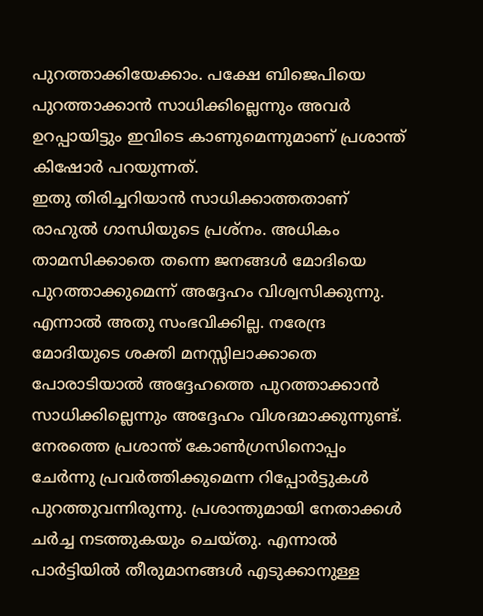പുറത്താക്കിയേക്കാം. പക്ഷേ ബിജെപിയെ പുറത്താക്കാൻ സാധിക്കില്ലെന്നും അവർ ഉറപ്പായിട്ടും ഇവിടെ കാണുമെന്നുമാണ് പ്രശാന്ത് കിഷോർ പറയുന്നത്.
ഇതു തിരിച്ചറിയാൻ സാധിക്കാത്തതാണ് രാഹുൽ ഗാന്ധിയുടെ പ്രശ്നം. അധികം താമസിക്കാതെ തന്നെ ജനങ്ങൾ മോദിയെ പുറത്താക്കുമെന്ന് അദ്ദേഹം വിശ്വസിക്കുന്നു. എന്നാൽ അതു സംഭവിക്കില്ല. നരേന്ദ്ര മോദിയുടെ ശക്തി മനസ്സിലാക്കാതെ പോരാടിയാൽ അദ്ദേഹത്തെ പുറത്താക്കാൻ സാധിക്കില്ലെന്നും അദ്ദേഹം വിശദമാക്കുന്നുണ്ട്. നേരത്തെ പ്രശാന്ത് കോൺഗ്രസിനൊപ്പം ചേർന്നു പ്രവർത്തിക്കുമെന്ന റിപ്പോർട്ടുകൾ പുറത്തുവന്നിരുന്നു. പ്രശാന്തുമായി നേതാക്കൾ ചർച്ച നടത്തുകയും ചെയ്തു. എന്നാൽ പാർട്ടിയിൽ തീരുമാനങ്ങൾ എടുക്കാനുള്ള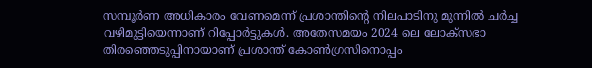സമ്പൂർണ അധികാരം വേണമെന്ന് പ്രശാന്തിന്റെ നിലപാടിനു മുന്നിൽ ചർച്ച വഴിമുട്ടിയെന്നാണ് റിപ്പോർട്ടുകൾ. അതേസമയം 2024 ലെ ലോക്സഭാ തിരഞ്ഞെടുപ്പിനായാണ് പ്രശാന്ത് കോൺഗ്രസിനൊപ്പം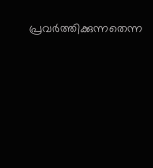പ്രവർത്തിക്കുന്നതെന്ന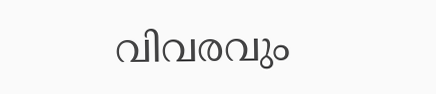വിവരവും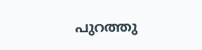പുറത്തു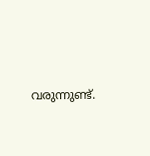വരുന്നുണ്ട്.